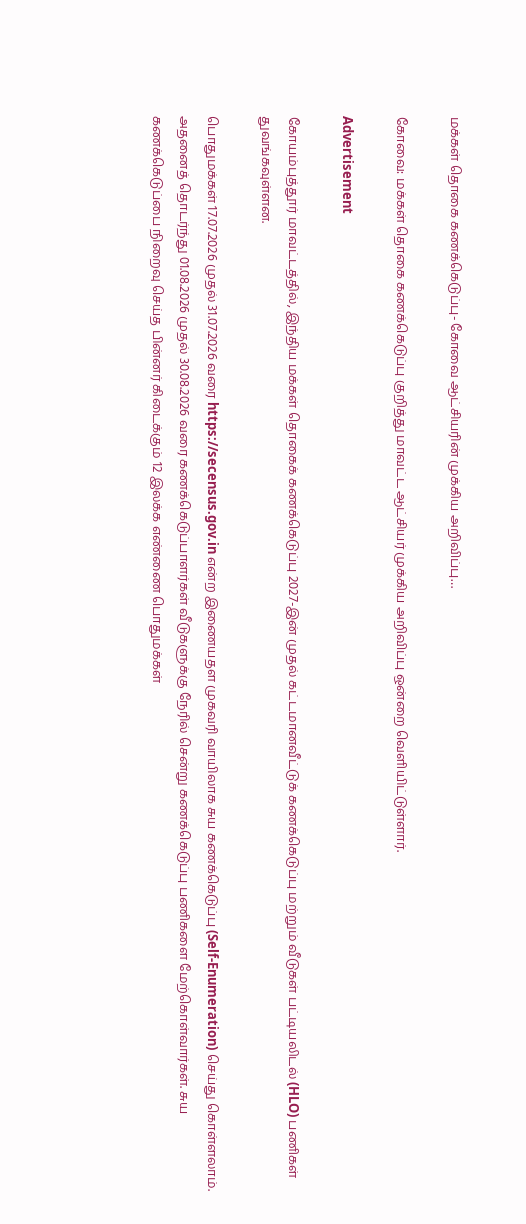மக்கள் தொகை கணக்கெடுப்பு- கோவை ஆட்சியரின் முக்கிய அறிவிப்பு…

கோவை: மக்கள் தொகை கணக்கெடுப்பு குறித்து மாவட்ட ஆட்சியர் முக்கிய அறிவிப்பு ஒன்றை வெளியிட்டுள்ளார்.

Advertisement

கோயம்புத்தூர் மாவட்டத்தில், இந்திய மக்கள் தொகைக் கணக்கெடுப்பு 2027-இன் முதல் கட்டமானவீட்டுக் கணக்கெடுப்பு மற்றும் வீடுகள் பட்டியலிடல் (HLO) பணிகள் துவங்கவுள்ளன.

பொதுமக்கள் 17.07.2026 முதல் 31.07.2026 வரை https://secensus.gov.in என்ற இணையதள முகவரி வாயிலாக சுய கணக்கெடுப்பு (Self-Enumeration) செய்து கொள்ளலாம். அதனைத் தொடர்ந்து 01.08.2026 முதல் 30.08.2026 வரை கணக்கெடுப்பாளர்கள் வீடுகளுக்கு நேரில் சென்று கணக்கெடுப்பு பணிகளை மேற்கொள்வார்கள். சுய கணக்கெடுப்பை நிறைவு செய்த பின்னர் கிடைக்கும் 12 இலக்க எண்ணை பொதுமக்கள்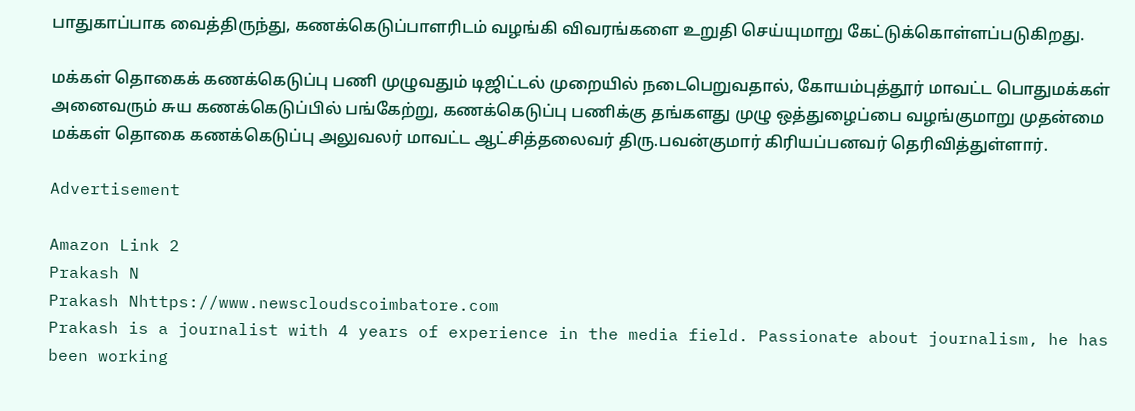பாதுகாப்பாக வைத்திருந்து, கணக்கெடுப்பாளரிடம் வழங்கி விவரங்களை உறுதி செய்யுமாறு கேட்டுக்கொள்ளப்படுகிறது.

மக்கள் தொகைக் கணக்கெடுப்பு பணி முழுவதும் டிஜிட்டல் முறையில் நடைபெறுவதால், கோயம்புத்தூர் மாவட்ட பொதுமக்கள் அனைவரும் சுய கணக்கெடுப்பில் பங்கேற்று, கணக்கெடுப்பு பணிக்கு தங்களது முழு ஒத்துழைப்பை வழங்குமாறு முதன்மை மக்கள் தொகை கணக்கெடுப்பு அலுவலர் மாவட்ட ஆட்சித்தலைவர் திரு.பவன்குமார் கிரியப்பனவர் தெரிவித்துள்ளார்.

Advertisement

Amazon Link 2
Prakash N
Prakash Nhttps://www.newscloudscoimbatore.com
Prakash is a journalist with 4 years of experience in the media field. Passionate about journalism, he has been working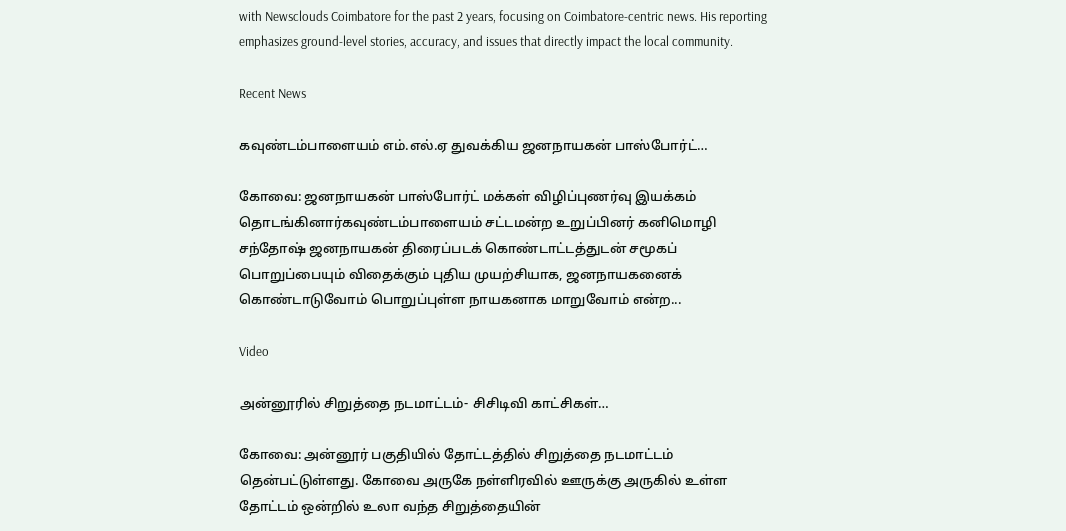with Newsclouds Coimbatore for the past 2 years, focusing on Coimbatore-centric news. His reporting emphasizes ground-level stories, accuracy, and issues that directly impact the local community.

Recent News

கவுண்டம்பாளையம் எம்.எல்.ஏ துவக்கிய ஜனநாயகன் பாஸ்போர்ட்…

கோவை: ஜனநாயகன் பாஸ்போர்ட் மக்கள் விழிப்புணர்வு இயக்கம் தொடங்கினார்கவுண்டம்பாளையம் சட்டமன்ற உறுப்பினர் கனிமொழி சந்தோஷ் ஜனநாயகன் திரைப்படக் கொண்டாட்டத்துடன் சமூகப் பொறுப்பையும் விதைக்கும் புதிய முயற்சியாக, ஜனநாயகனைக் கொண்டாடுவோம் பொறுப்புள்ள நாயகனாக மாறுவோம் என்ற...

Video

அன்னூரில் சிறுத்தை நடமாட்டம்- சிசிடிவி காட்சிகள்…

கோவை: அன்னூர் பகுதியில் தோட்டத்தில் சிறுத்தை நடமாட்டம் தென்பட்டுள்ளது. கோவை அருகே நள்ளிரவில் ஊருக்கு அருகில் உள்ள தோட்டம் ஒன்றில் உலா வந்த சிறுத்தையின்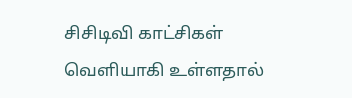சிசிடிவி காட்சிகள் வெளியாகி உள்ளதால்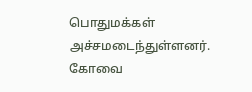பொதுமக்கள் அச்சமடைந்துள்ளனர். கோவை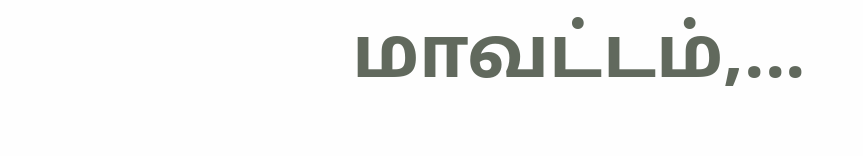மாவட்டம்,...